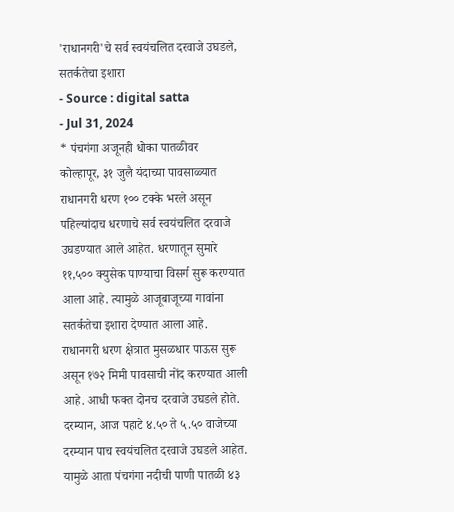'राधानगरी'चे सर्व स्वयंचलित दरवाजे उघडले, सतर्कतेचा इशारा
- Source : digital satta
- Jul 31, 2024
* पंचगंगा अजूनही धोका पातळीवर
कोल्हापूर, ३१ जुलै यंदाच्या पावसाळ्यात राधानगरी धरण १०० टक्के भरले असून पहिल्यांदाच धरणाचे सर्व स्वयंचलित दरवाजे उघडण्यात आले आहेत. धरणातून सुमारे ११,५०० क्युसेक पाण्याचा विसर्ग सुरू करण्यात आला आहे. त्यामुळे आजूबाजूच्या गावांना सतर्कतेचा इशारा देण्यात आला आहे.
राधानगरी धरण क्षेत्रात मुसळधार पाऊस सुरू असून १७२ मिमी पावसाची नोंद करण्यात आली आहे. आधी फक्त दोनच दरवाजे उघडले होते. दरम्यान, आज पहाटे ४.५० ते ५.५० वाजेच्या दरम्यान पाच स्वयंचलित दरवाजे उघडले आहेत. यामुळे आता पंचगंगा नदीची पाणी पातळी ४३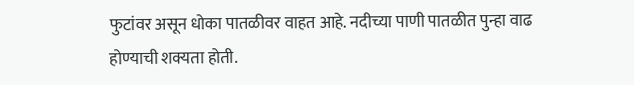फुटांवर असून धोका पातळीवर वाहत आहे. नदीच्या पाणी पातळीत पुन्हा वाढ होण्याची शक्यता होती.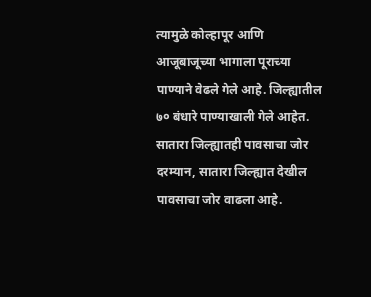त्यामुळे कोल्हापूर आणि आजूबाजूच्या भागाला पूराच्या पाण्याने वेढले गेले आहे. जिल्ह्यातील ७० बंधारे पाण्याखाली गेले आहेत.
सातारा जिल्ह्यातही पावसाचा जोर
दरम्यान, सातारा जिल्ह्यात देखील पावसाचा जोर वाढला आहे.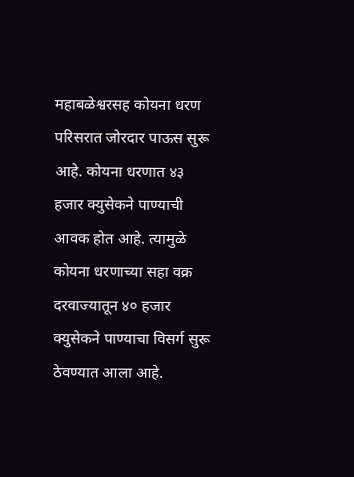महाबळेश्वरसह कोयना धरण परिसरात जोरदार पाऊस सुरू आहे. कोयना धरणात ४३ हजार क्युसेकने पाण्याची आवक होत आहे. त्यामुळे कोयना धरणाच्या सहा वक्र दरवाज्यातून ४० हजार क्युसेकने पाण्याचा विसर्ग सुरू ठेवण्यात आला आहे.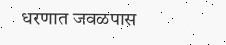धरणात जवळपास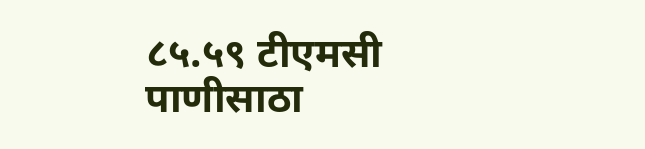८५.५९ टीएमसी पाणीसाठा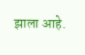झाला आहे.